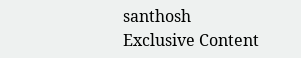santhosh
Exclusive Content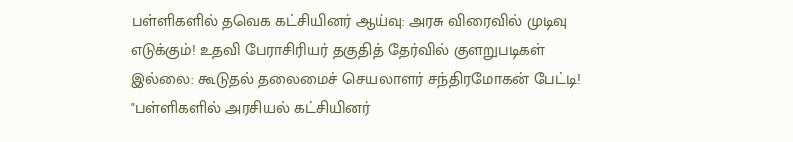பள்ளிகளில் தவெக கட்சியினர் ஆய்வு: அரசு விரைவில் முடிவு எடுக்கும்! உதவி பேராசிரியர் தகுதித் தேர்வில் குளறுபடிகள் இல்லை: கூடுதல் தலைமைச் செயலாளர் சந்திரமோகன் பேட்டி!
"பள்ளிகளில் அரசியல் கட்சியினர்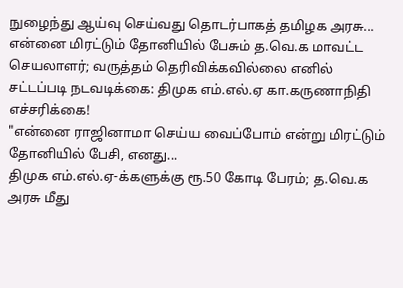நுழைந்து ஆய்வு செய்வது தொடர்பாகத் தமிழக அரசு...
என்னை மிரட்டும் தோனியில் பேசும் த.வெ.க மாவட்ட செயலாளர்; வருத்தம் தெரிவிக்கவில்லை எனில் சட்டப்படி நடவடிக்கை: திமுக எம்.எல்.ஏ கா.கருணாநிதி எச்சரிக்கை!
"என்னை ராஜினாமா செய்ய வைப்போம் என்று மிரட்டும் தோனியில் பேசி, எனது...
திமுக எம்.எல்.ஏ-க்களுக்கு ரூ.50 கோடி பேரம்; த.வெ.க அரசு மீது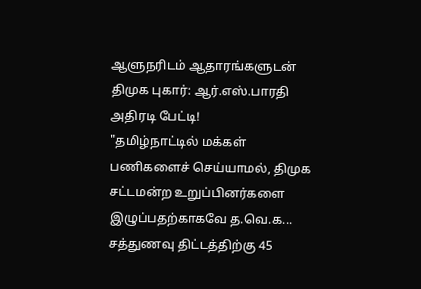ஆளுநரிடம் ஆதாரங்களுடன் திமுக புகார்: ஆர்.எஸ்.பாரதி அதிரடி பேட்டி!
"தமிழ்நாட்டில் மக்கள் பணிகளைச் செய்யாமல், திமுக சட்டமன்ற உறுப்பினர்களை இழுப்பதற்காகவே த.வெ.க...
சத்துணவு திட்டத்திற்கு 45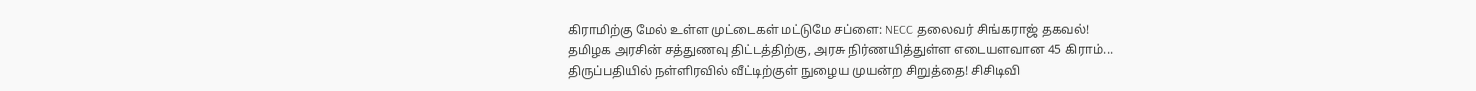கிராமிற்கு மேல் உள்ள முட்டைகள் மட்டுமே சப்ளை: NECC தலைவர் சிங்கராஜ் தகவல்!
தமிழக அரசின் சத்துணவு திட்டத்திற்கு, அரசு நிர்ணயித்துள்ள எடையளவான 45 கிராம்...
திருப்பதியில் நள்ளிரவில் வீட்டிற்குள் நுழைய முயன்ற சிறுத்தை! சிசிடிவி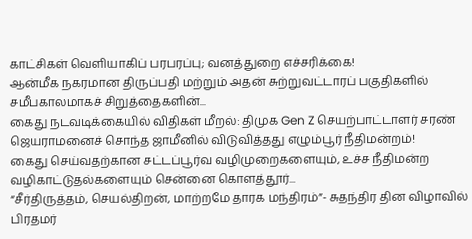காட்சிகள் வெளியாகிப் பரபரப்பு; வனத்துறை எச்சரிக்கை!
ஆன்மீக நகரமான திருப்பதி மற்றும் அதன் சுற்றுவட்டாரப் பகுதிகளில் சமீபகாலமாகச் சிறுத்தைகளின்...
கைது நடவடிக்கையில் விதிகள் மீறல்: திமுக Gen Z செயற்பாட்டாளர் சரண் ஜெயராமனைச் சொந்த ஜாமீனில் விடுவித்தது எழும்பூர் நீதிமன்றம்!
கைது செய்வதற்கான சட்டப்பூர்வ வழிமுறைகளையும், உச்ச நீதிமன்ற வழிகாட்டுதல்களையும் சென்னை கொளத்தூர்...
“சீர்திருத்தம், செயல்திறன், மாற்றமே தாரக மந்திரம்”- சுதந்திர தின விழாவில் பிரதமர்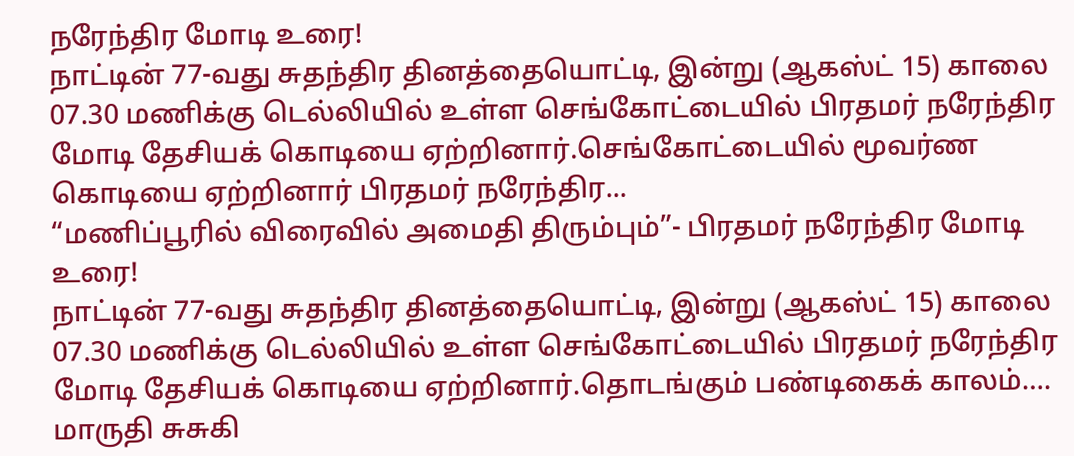நரேந்திர மோடி உரை!
நாட்டின் 77-வது சுதந்திர தினத்தையொட்டி, இன்று (ஆகஸ்ட் 15) காலை 07.30 மணிக்கு டெல்லியில் உள்ள செங்கோட்டையில் பிரதமர் நரேந்திர மோடி தேசியக் கொடியை ஏற்றினார்.செங்கோட்டையில் மூவர்ண கொடியை ஏற்றினார் பிரதமர் நரேந்திர...
“மணிப்பூரில் விரைவில் அமைதி திரும்பும்”- பிரதமர் நரேந்திர மோடி உரை!
நாட்டின் 77-வது சுதந்திர தினத்தையொட்டி, இன்று (ஆகஸ்ட் 15) காலை 07.30 மணிக்கு டெல்லியில் உள்ள செங்கோட்டையில் பிரதமர் நரேந்திர மோடி தேசியக் கொடியை ஏற்றினார்.தொடங்கும் பண்டிகைக் காலம்…. மாருதி சுசுகி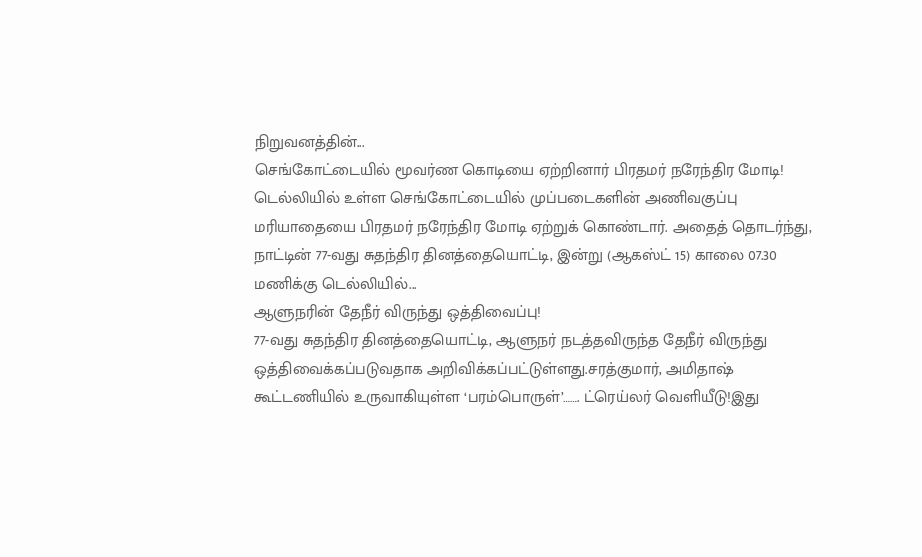நிறுவனத்தின்...
செங்கோட்டையில் மூவர்ண கொடியை ஏற்றினார் பிரதமர் நரேந்திர மோடி!
டெல்லியில் உள்ள செங்கோட்டையில் முப்படைகளின் அணிவகுப்பு மரியாதையை பிரதமர் நரேந்திர மோடி ஏற்றுக் கொண்டார். அதைத் தொடர்ந்து, நாட்டின் 77-வது சுதந்திர தினத்தையொட்டி, இன்று (ஆகஸ்ட் 15) காலை 07.30 மணிக்கு டெல்லியில்...
ஆளுநரின் தேநீர் விருந்து ஒத்திவைப்பு!
77-வது சுதந்திர தினத்தையொட்டி, ஆளுநர் நடத்தவிருந்த தேநீர் விருந்து ஒத்திவைக்கப்படுவதாக அறிவிக்கப்பட்டுள்ளது.சரத்குமார், அமிதாஷ் கூட்டணியில் உருவாகியுள்ள ‘பரம்பொருள்’……. ட்ரெய்லர் வெளியீடு!இது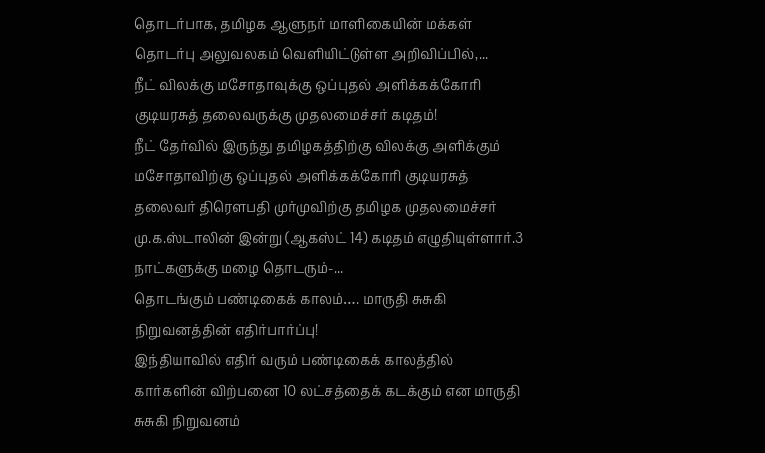தொடர்பாக, தமிழக ஆளுநர் மாளிகையின் மக்கள் தொடர்பு அலுவலகம் வெளியிட்டுள்ள அறிவிப்பில்,...
நீட் விலக்கு மசோதாவுக்கு ஒப்புதல் அளிக்கக்கோரி குடியரசுத் தலைவருக்கு முதலமைச்சர் கடிதம்!
நீட் தேர்வில் இருந்து தமிழகத்திற்கு விலக்கு அளிக்கும் மசோதாவிற்கு ஒப்புதல் அளிக்கக்கோரி குடியரசுத் தலைவர் திரௌபதி முர்முவிற்கு தமிழக முதலமைச்சர் மு.க.ஸ்டாலின் இன்று (ஆகஸ்ட் 14) கடிதம் எழுதியுள்ளார்.3 நாட்களுக்கு மழை தொடரும்-...
தொடங்கும் பண்டிகைக் காலம்…. மாருதி சுசுகி நிறுவனத்தின் எதிர்பார்ப்பு!
இந்தியாவில் எதிர் வரும் பண்டிகைக் காலத்தில் கார்களின் விற்பனை 10 லட்சத்தைக் கடக்கும் என மாருதி சுசுகி நிறுவனம்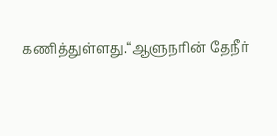கணித்துள்ளது.“ஆளுநரின் தேநீர்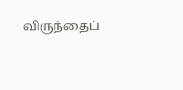விருந்தைப்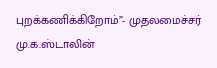புறக்கணிக்கிறோம்”- முதலமைச்சர் மு.க.ஸ்டாலின்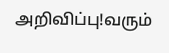அறிவிப்பு!வரும்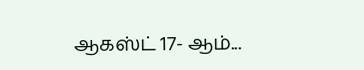ஆகஸ்ட் 17- ஆம்...